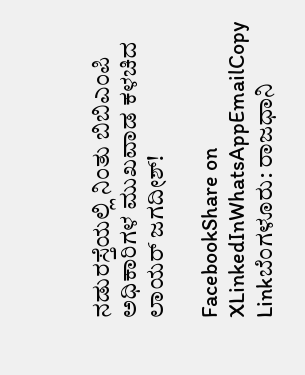ನಡುರಸ್ತೆಯಲ್ಲಿ ನಿಂತು ಬಿಬಿಎಂಪಿ ಅಧಿಕಾರಿಗಳ ಮುಖವಾಡ ಕಳಚಿದ ಲಾಯರ್ ಜಗದೀಶ್!

FacebookShare on XLinkedInWhatsAppEmailCopy Linkಬೆಂಗಳೂರು: ರಾಜಧಾನಿ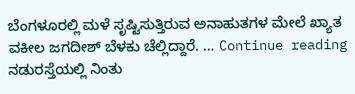ಬೆಂಗಳೂರಲ್ಲಿ ಮಳೆ ಸೃಷ್ಟಿಸುತ್ತಿರುವ ಅನಾಹುತಗಳ ಮೇಲೆ ಖ್ಯಾತ ವಕೀಲ ಜಗದೀಶ್ ಬೆಳಕು ಚೆಲ್ಲಿದ್ದಾರೆ. … Continue reading ನಡುರಸ್ತೆಯಲ್ಲಿ ನಿಂತು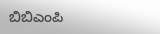ಬಿಬಿಎಂಪಿ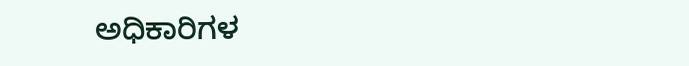ಅಧಿಕಾರಿಗಳ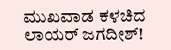ಮುಖವಾಡ ಕಳಚಿದ ಲಾಯರ್ ಜಗದೀಶ್!